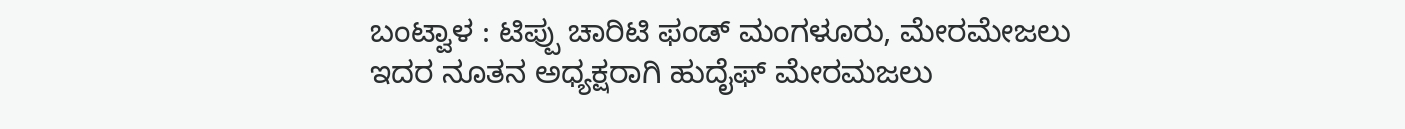ಬಂಟ್ವಾಳ : ಟಿಪ್ಪು ಚಾರಿಟಿ ಫಂಡ್ ಮಂಗಳೂರು, ಮೇರಮೇಜಲು ಇದರ ನೂತನ ಅಧ್ಯಕ್ಷರಾಗಿ ಹುದೈಫ್ ಮೇರಮಜಲು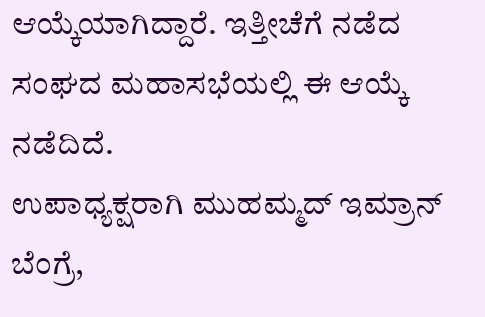ಆಯ್ಕೆಯಾಗಿದ್ದಾರೆ. ಇತ್ತೀಚೆಗೆ ನಡೆದ ಸಂಘದ ಮಹಾಸಭೆಯಲ್ಲಿ ಈ ಆಯ್ಕೆ ನಡೆದಿದೆ.
ಉಪಾಧ್ಯಕ್ಷರಾಗಿ ಮುಹಮ್ಮದ್ ಇಮ್ರಾನ್ ಬೆಂಗ್ರೆ,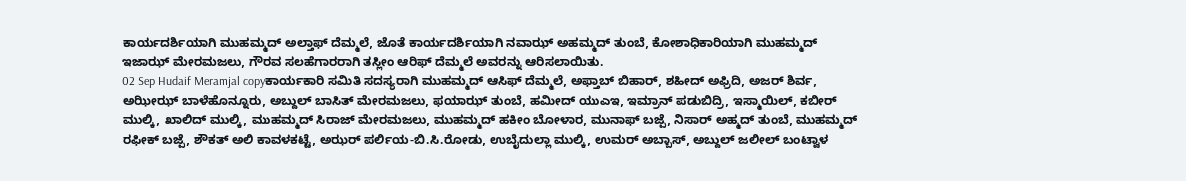ಕಾರ್ಯದರ್ಶಿಯಾಗಿ ಮುಹಮ್ಮದ್ ಅಲ್ತಾಫ್ ದೆಮ್ಮಲೆ, ಜೊತೆ ಕಾರ್ಯದರ್ಶಿಯಾಗಿ ನವಾಝ್ ಅಹಮ್ಮದ್ ತುಂಬೆ, ಕೋಶಾಧಿಕಾರಿಯಾಗಿ ಮುಹಮ್ಮದ್ ಇಜಾಝ್ ಮೇರಮಜಲು, ಗೌರವ ಸಲಹೆಗಾರರಾಗಿ ತಸ್ಲೀಂ ಆರಿಫ್ ದೆಮ್ಮಲೆ ಅವರನ್ನು ಆರಿಸಲಾಯಿತು.
02 Sep Hudaif Meramjal copyಕಾರ್ಯಕಾರಿ ಸಮಿತಿ ಸದಸ್ಯರಾಗಿ ಮುಹಮ್ಮದ್ ಆಸಿಫ್ ದೆಮ್ಮಲೆ, ಅಫ್ತಾಬ್ ಬಿಹಾರ್, ಶಹೀದ್ ಅಫ್ರಿದಿ, ಅಜರ್ ಶಿರ್ವ, ಅಝೀಝ್ ಬಾಳೆಹೊನ್ನೂರು, ಅಬ್ದುಲ್ ಬಾಸಿತ್ ಮೇರಮಜಲು, ಫಯಾಝ್ ತುಂಬೆ, ಹಮೀದ್ ಯುಎಇ, ಇಮ್ರಾನ್ ಪಡುಬಿದ್ರಿ, ಇಸ್ಮಾಯಿಲ್, ಕಬೀರ್ ಮುಲ್ಕಿ, ಖಾಲಿದ್ ಮುಲ್ಕಿ, ಮುಹಮ್ಮದ್ ಸಿರಾಜ್ ಮೇರಮಜಲು, ಮುಹಮ್ಮದ್ ಹಕೀಂ ಬೋಳಾರ, ಮುನಾಫ್ ಬಜ್ಪೆ, ನಿಸಾರ್ ಅಹ್ಮದ್ ತುಂಬೆ, ಮುಹಮ್ಮದ್ ರಫೀಕ್ ಬಜ್ಪೆ, ಶೌಕತ್ ಅಲಿ ಕಾವಳಕಟ್ಟೆ, ಅಝರ್ ಪರ್ಲಿಯ-ಬಿ.ಸಿ.ರೋಡು, ಉಬೈದುಲ್ಲಾ ಮುಲ್ಕಿ, ಉಮರ್ ಅಬ್ಬಾಸ್, ಅಬ್ದುಲ್ ಜಲೀಲ್ ಬಂಟ್ವಾಳ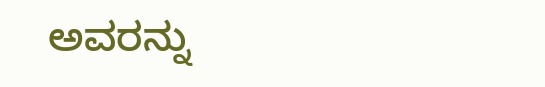ಅವರನ್ನು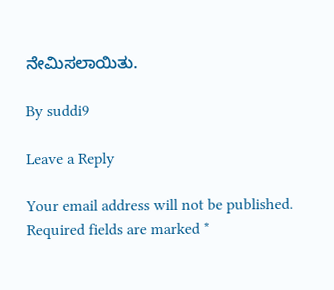ನೇಮಿಸಲಾಯಿತು.

By suddi9

Leave a Reply

Your email address will not be published. Required fields are marked *